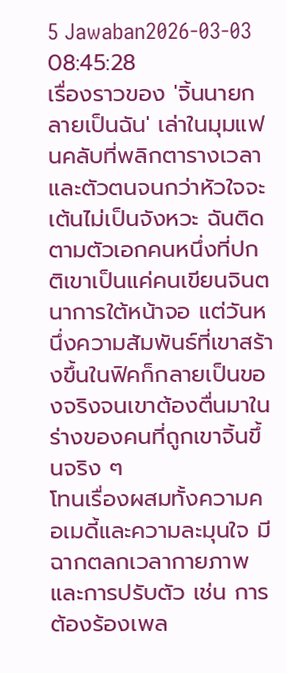5 Jawaban2026-03-03 08:45:28
เรื่องราวของ 'จิ้นนายกลายเป็นฉัน' เล่าในมุมแฟนคลับที่พลิกตารางเวลาและตัวตนจนกว่าหัวใจจะเต้นไม่เป็นจังหวะ ฉันติดตามตัวเอกคนหนึ่งที่ปกติเขาเป็นแค่คนเขียนจินตนาการใต้หน้าจอ แต่วันหนึ่งความสัมพันธ์ที่เขาสร้างขึ้นในฟิคก็กลายเป็นของจริงจนเขาต้องตื่นมาในร่างของคนที่ถูกเขาจิ้นขึ้นจริง ๆ
โทนเรื่องผสมทั้งความคอเมดี้และความละมุนใจ มีฉากตลกเวลากายภาพและการปรับตัว เช่น การต้องร้องเพล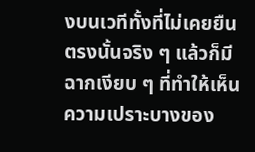งบนเวทีทั้งที่ไม่เคยยืนตรงนั้นจริง ๆ แล้วก็มีฉากเงียบ ๆ ที่ทำให้เห็นความเปราะบางของ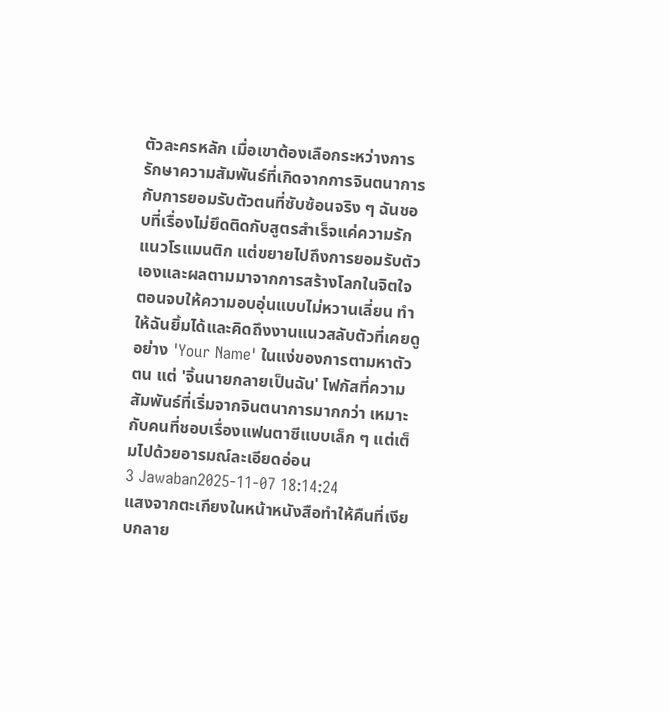ตัวละครหลัก เมื่อเขาต้องเลือกระหว่างการรักษาความสัมพันธ์ที่เกิดจากการจินตนาการกับการยอมรับตัวตนที่ซับซ้อนจริง ๆ ฉันชอบที่เรื่องไม่ยึดติดกับสูตรสำเร็จแค่ความรักแนวโรแมนติก แต่ขยายไปถึงการยอมรับตัวเองและผลตามมาจากการสร้างโลกในจิตใจ
ตอนจบให้ความอบอุ่นแบบไม่หวานเลี่ยน ทำให้ฉันยิ้มได้และคิดถึงงานแนวสลับตัวที่เคยดูอย่าง 'Your Name' ในแง่ของการตามหาตัวตน แต่ 'จิ้นนายกลายเป็นฉัน' โฟกัสที่ความสัมพันธ์ที่เริ่มจากจินตนาการมากกว่า เหมาะกับคนที่ชอบเรื่องแฟนตาซีแบบเล็ก ๆ แต่เต็มไปด้วยอารมณ์ละเอียดอ่อน
3 Jawaban2025-11-07 18:14:24
แสงจากตะเกียงในหน้าหนังสือทำให้คืนที่เงียบกลาย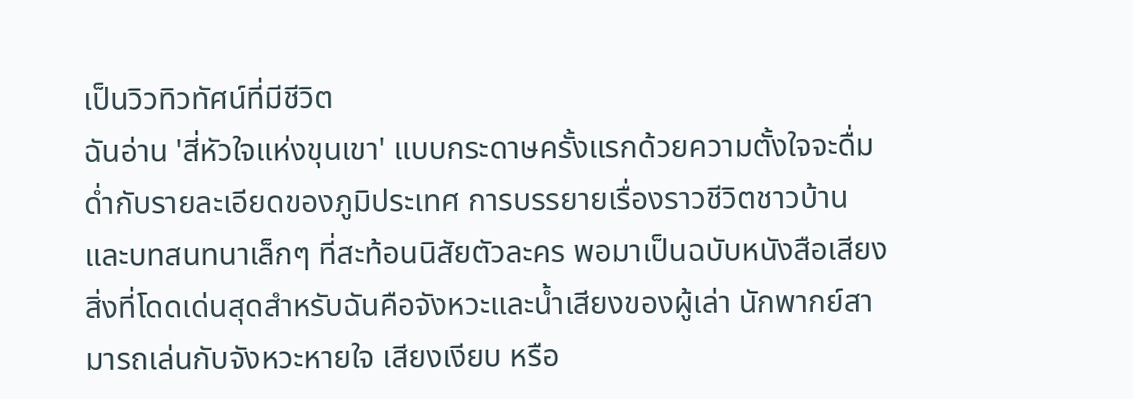เป็นวิวทิวทัศน์ที่มีชีวิต
ฉันอ่าน 'สี่หัวใจแห่งขุนเขา' แบบกระดาษครั้งแรกด้วยความตั้งใจจะดื่มด่ำกับรายละเอียดของภูมิประเทศ การบรรยายเรื่องราวชีวิตชาวบ้าน และบทสนทนาเล็กๆ ที่สะท้อนนิสัยตัวละคร พอมาเป็นฉบับหนังสือเสียง สิ่งที่โดดเด่นสุดสำหรับฉันคือจังหวะและน้ำเสียงของผู้เล่า นักพากย์สามารถเล่นกับจังหวะหายใจ เสียงเงียบ หรือ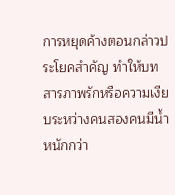การหยุดค้างตอนกล่าวประโยคสำคัญ ทำให้บทสารภาพรักหรือความเงียบระหว่างคนสองคนมีน้ำหนักกว่า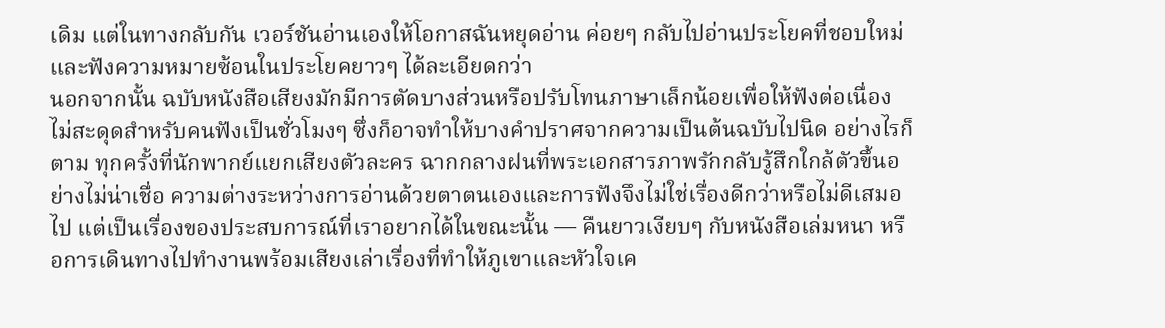เดิม แต่ในทางกลับกัน เวอร์ชันอ่านเองให้โอกาสฉันหยุดอ่าน ค่อยๆ กลับไปอ่านประโยคที่ชอบใหม่ และฟังความหมายซ้อนในประโยคยาวๆ ได้ละเอียดกว่า
นอกจากนั้น ฉบับหนังสือเสียงมักมีการตัดบางส่วนหรือปรับโทนภาษาเล็กน้อยเพื่อให้ฟังต่อเนื่อง ไม่สะดุดสำหรับคนฟังเป็นชั่วโมงๆ ซึ่งก็อาจทำให้บางคำปราศจากความเป็นต้นฉบับไปนิด อย่างไรก็ตาม ทุกครั้งที่นักพากย์แยกเสียงตัวละคร ฉากกลางฝนที่พระเอกสารภาพรักกลับรู้สึกใกล้ตัวขึ้นอย่างไม่น่าเชื่อ ความต่างระหว่างการอ่านด้วยตาตนเองและการฟังจึงไม่ใช่เรื่องดีกว่าหรือไม่ดีเสมอไป แต่เป็นเรื่องของประสบการณ์ที่เราอยากได้ในขณะนั้น — คืนยาวเงียบๆ กับหนังสือเล่มหนา หรือการเดินทางไปทำงานพร้อมเสียงเล่าเรื่องที่ทำให้ภูเขาและหัวใจเค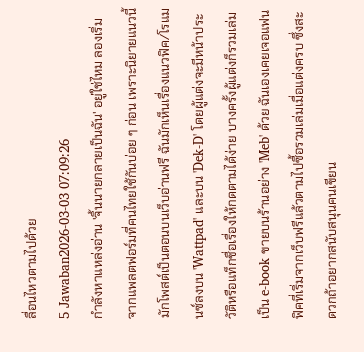ลื่อนไหวตามไปด้วย
5 Jawaban2026-03-03 07:09:26
กำลังหาแหล่งอ่าน 'จิ้นนายกลายเป็นฉัน' อยู่ใช่ไหม ลองเริ่มจากแพลตฟอร์มที่คนไทยใช้กันบ่อย ๆ ก่อน เพราะนิยายแนวนี้มักโพสต์เป็นตอนบนเว็บอ่านฟรี ฉันมักเห็นเรื่องแนวฟิค/โรแมนซ์ลงบน 'Wattpad' และบน 'Dek-D' โดยผู้แต่งจะมีหน้าประวัติหรือแท็กชื่อเรื่องให้กดตามได้ง่าย บางครั้งผู้แต่งก็รวมเล่มเป็น e-book ขายบนร้านอย่าง 'Meb' ด้วย ฉันเองเคยเจอแฟนฟิคที่เริ่มจากเว็บฟรีแล้วตามไปซื้อรวมเล่มเมื่อแต่งครบ ซึ่งสะดวกถ้าอยากสนับสนุนคนเขียน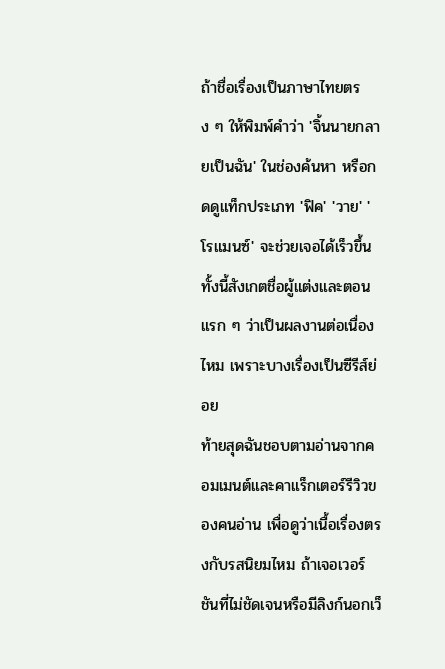ถ้าชื่อเรื่องเป็นภาษาไทยตรง ๆ ให้พิมพ์คำว่า 'จิ้นนายกลายเป็นฉัน' ในช่องค้นหา หรือกดดูแท็กประเภท 'ฟิค' 'วาย' 'โรแมนซ์' จะช่วยเจอได้เร็วขึ้น ทั้งนี้สังเกตชื่อผู้แต่งและตอนแรก ๆ ว่าเป็นผลงานต่อเนื่องไหม เพราะบางเรื่องเป็นซีรีส์ย่อย
ท้ายสุดฉันชอบตามอ่านจากคอมเมนต์และคาแร็กเตอร์รีวิวของคนอ่าน เพื่อดูว่าเนื้อเรื่องตรงกับรสนิยมไหม ถ้าเจอเวอร์ชันที่ไม่ชัดเจนหรือมีลิงก์นอกเว็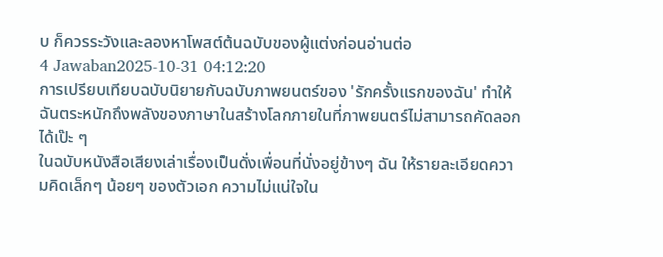บ ก็ควรระวังและลองหาโพสต์ต้นฉบับของผู้แต่งก่อนอ่านต่อ
4 Jawaban2025-10-31 04:12:20
การเปรียบเทียบฉบับนิยายกับฉบับภาพยนตร์ของ 'รักครั้งแรกของฉัน' ทำให้ฉันตระหนักถึงพลังของภาษาในสร้างโลกภายในที่ภาพยนตร์ไม่สามารถคัดลอกได้เป๊ะ ๆ
ในฉบับหนังสือเสียงเล่าเรื่องเป็นดั่งเพื่อนที่นั่งอยู่ข้างๆ ฉัน ให้รายละเอียดความคิดเล็กๆ น้อยๆ ของตัวเอก ความไม่แน่ใจใน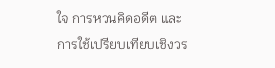ใจ การหวนคิดอดีต และการใช้เปรียบเทียบเชิงวร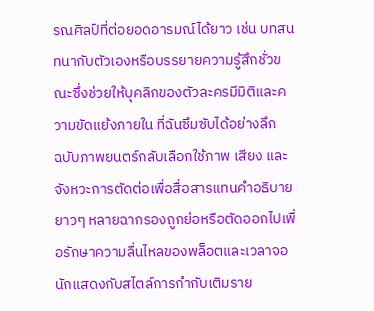รณศิลป์ที่ต่อยอดอารมณ์ได้ยาว เช่น บทสนทนากับตัวเองหรือบรรยายความรู้สึกชั่วขณะซึ่งช่วยให้บุคลิกของตัวละครมีมิติและความขัดแย้งภายใน ที่ฉันซึมซับได้อย่างลึก
ฉบับภาพยนตร์กลับเลือกใช้ภาพ เสียง และจังหวะการตัดต่อเพื่อสื่อสารแทนคำอธิบายยาวๆ หลายฉากรองถูกย่อหรือตัดออกไปเพื่อรักษาความลื่นไหลของพล็อตและเวลาจอ นักแสดงกับสไตล์การกำกับเติมราย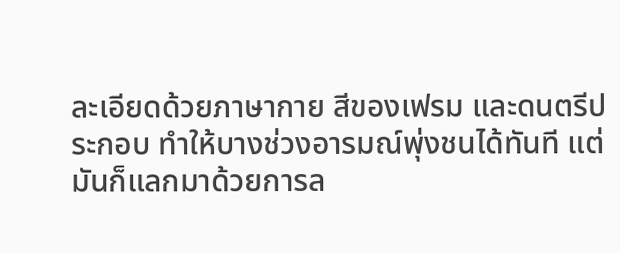ละเอียดด้วยภาษากาย สีของเฟรม และดนตรีประกอบ ทำให้บางช่วงอารมณ์พุ่งชนได้ทันที แต่มันก็แลกมาด้วยการล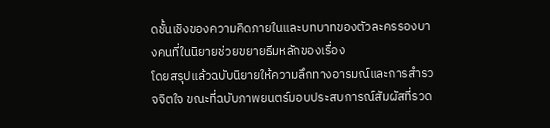ดชั้นเชิงของความคิดภายในและบทบาทของตัวละครรองบางคนที่ในนิยายช่วยขยายธีมหลักของเรื่อง
โดยสรุปแล้วฉบับนิยายให้ความลึกทางอารมณ์และการสำรวจจิตใจ ขณะที่ฉบับภาพยนตร์มอบประสบการณ์สัมผัสที่รวด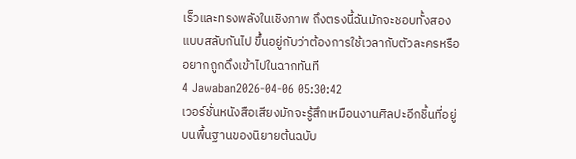เร็วและทรงพลังในเชิงภาพ ถึงตรงนี้ฉันมักจะชอบทั้งสองแบบสลับกันไป ขึ้นอยู่กับว่าต้องการใช้เวลากับตัวละครหรืออยากถูกดึงเข้าไปในฉากทันที
4 Jawaban2026-04-06 05:30:42
เวอร์ชั่นหนังสือเสียงมักจะรู้สึกเหมือนงานศิลปะอีกชิ้นที่อยู่บนพื้นฐานของนิยายต้นฉบับ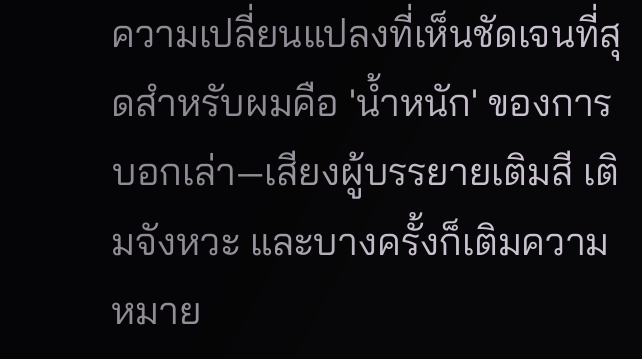ความเปลี่ยนแปลงที่เห็นชัดเจนที่สุดสำหรับผมคือ 'น้ำหนัก' ของการบอกเล่า—เสียงผู้บรรยายเติมสี เติมจังหวะ และบางครั้งก็เติมความหมาย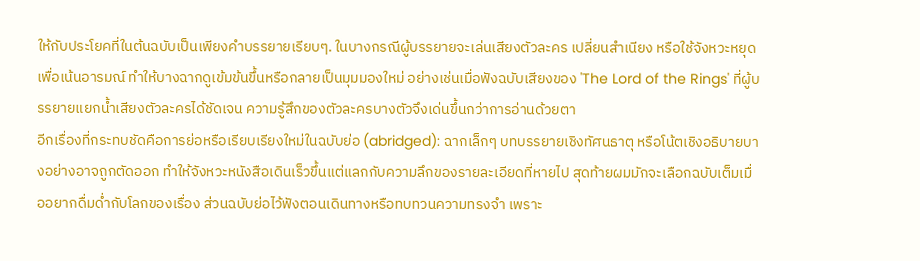ให้กับประโยคที่ในต้นฉบับเป็นเพียงคำบรรยายเรียบๆ. ในบางกรณีผู้บรรยายจะเล่นเสียงตัวละคร เปลี่ยนสำเนียง หรือใช้จังหวะหยุดเพื่อเน้นอารมณ์ ทำให้บางฉากดูเข้มข้นขึ้นหรือกลายเป็นมุมมองใหม่ อย่างเช่นเมื่อฟังฉบับเสียงของ 'The Lord of the Rings' ที่ผู้บรรยายแยกน้ำเสียงตัวละครได้ชัดเจน ความรู้สึกของตัวละครบางตัวจึงเด่นขึ้นกว่าการอ่านด้วยตา
อีกเรื่องที่กระทบชัดคือการย่อหรือเรียบเรียงใหม่ในฉบับย่อ (abridged): ฉากเล็กๆ บทบรรยายเชิงทัศนธาตุ หรือโน้ตเชิงอธิบายบางอย่างอาจถูกตัดออก ทำให้จังหวะหนังสือเดินเร็วขึ้นแต่แลกกับความลึกของรายละเอียดที่หายไป สุดท้ายผมมักจะเลือกฉบับเต็มเมื่ออยากดื่มด่ำกับโลกของเรื่อง ส่วนฉบับย่อไว้ฟังตอนเดินทางหรือทบทวนความทรงจำ เพราะ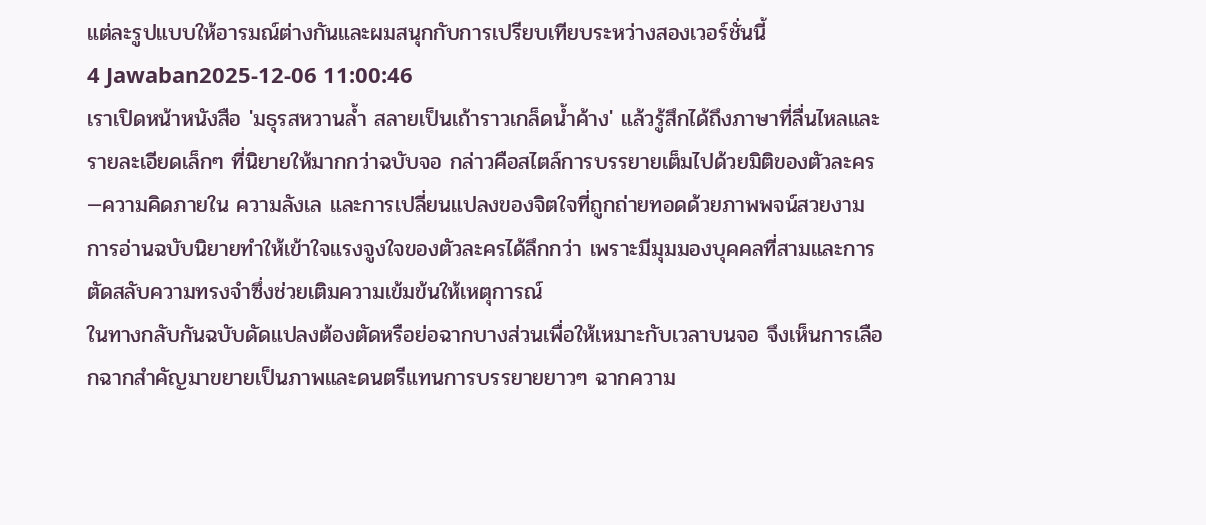แต่ละรูปแบบให้อารมณ์ต่างกันและผมสนุกกับการเปรียบเทียบระหว่างสองเวอร์ชั่นนี้
4 Jawaban2025-12-06 11:00:46
เราเปิดหน้าหนังสือ 'มธุรสหวานล้ำ สลายเป็นเถ้าราวเกล็ดน้ำค้าง' แล้วรู้สึกได้ถึงภาษาที่ลื่นไหลและรายละเอียดเล็กๆ ที่นิยายให้มากกว่าฉบับจอ กล่าวคือสไตล์การบรรยายเต็มไปด้วยมิติของตัวละคร—ความคิดภายใน ความลังเล และการเปลี่ยนแปลงของจิตใจที่ถูกถ่ายทอดด้วยภาพพจน์สวยงาม การอ่านฉบับนิยายทำให้เข้าใจแรงจูงใจของตัวละครได้ลึกกว่า เพราะมีมุมมองบุคคลที่สามและการตัดสลับความทรงจำซึ่งช่วยเติมความเข้มข้นให้เหตุการณ์
ในทางกลับกันฉบับดัดแปลงต้องตัดหรือย่อฉากบางส่วนเพื่อให้เหมาะกับเวลาบนจอ จึงเห็นการเลือกฉากสำคัญมาขยายเป็นภาพและดนตรีแทนการบรรยายยาวๆ ฉากความ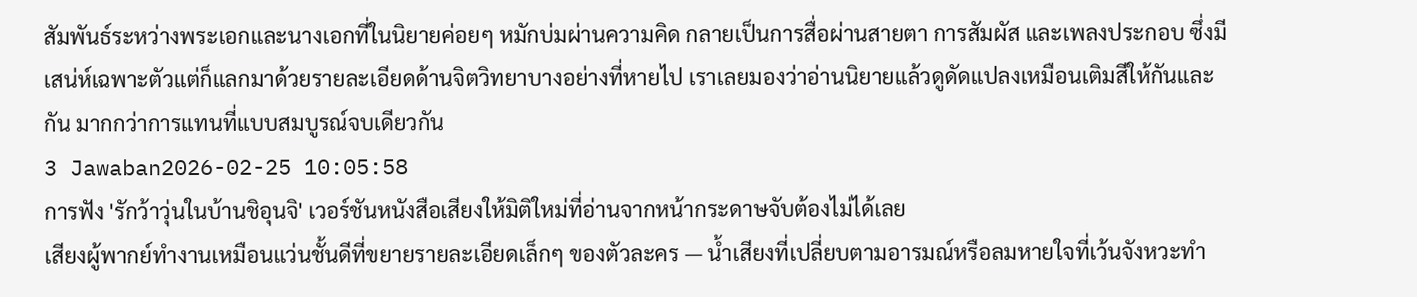สัมพันธ์ระหว่างพระเอกและนางเอกที่ในนิยายค่อยๆ หมักบ่มผ่านความคิด กลายเป็นการสื่อผ่านสายตา การสัมผัส และเพลงประกอบ ซึ่งมีเสน่ห์เฉพาะตัวแต่ก็แลกมาด้วยรายละเอียดด้านจิตวิทยาบางอย่างที่หายไป เราเลยมองว่าอ่านนิยายแล้วดูดัดแปลงเหมือนเติมสีให้กันและกัน มากกว่าการแทนที่แบบสมบูรณ์จบเดียวกัน
3 Jawaban2026-02-25 10:05:58
การฟัง 'รักว้าวุ่นในบ้านชิอุนจิ' เวอร์ชันหนังสือเสียงให้มิติใหม่ที่อ่านจากหน้ากระดาษจับต้องไม่ได้เลย
เสียงผู้พากย์ทำงานเหมือนแว่นชั้นดีที่ขยายรายละเอียดเล็กๆ ของตัวละคร — น้ำเสียงที่เปลี่ยบตามอารมณ์หรือลมหายใจที่เว้นจังหวะทำ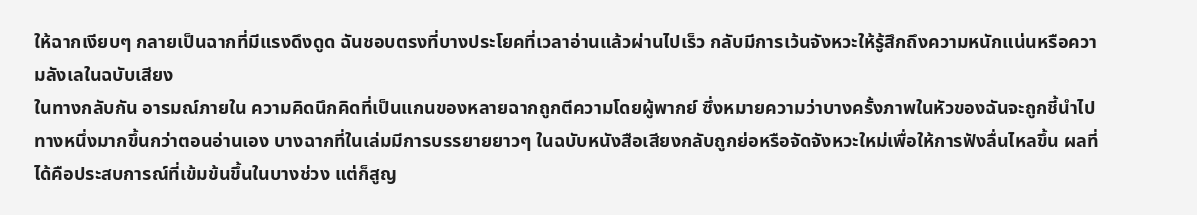ให้ฉากเงียบๆ กลายเป็นฉากที่มีแรงดึงดูด ฉันชอบตรงที่บางประโยคที่เวลาอ่านแล้วผ่านไปเร็ว กลับมีการเว้นจังหวะให้รู้สึกถึงความหนักแน่นหรือความลังเลในฉบับเสียง
ในทางกลับกัน อารมณ์ภายใน ความคิดนึกคิดที่เป็นแกนของหลายฉากถูกตีความโดยผู้พากย์ ซึ่งหมายความว่าบางครั้งภาพในหัวของฉันจะถูกชี้นำไปทางหนึ่งมากขึ้นกว่าตอนอ่านเอง บางฉากที่ในเล่มมีการบรรยายยาวๆ ในฉบับหนังสือเสียงกลับถูกย่อหรือจัดจังหวะใหม่เพื่อให้การฟังลื่นไหลขึ้น ผลที่ได้คือประสบการณ์ที่เข้มข้นขึ้นในบางช่วง แต่ก็สูญ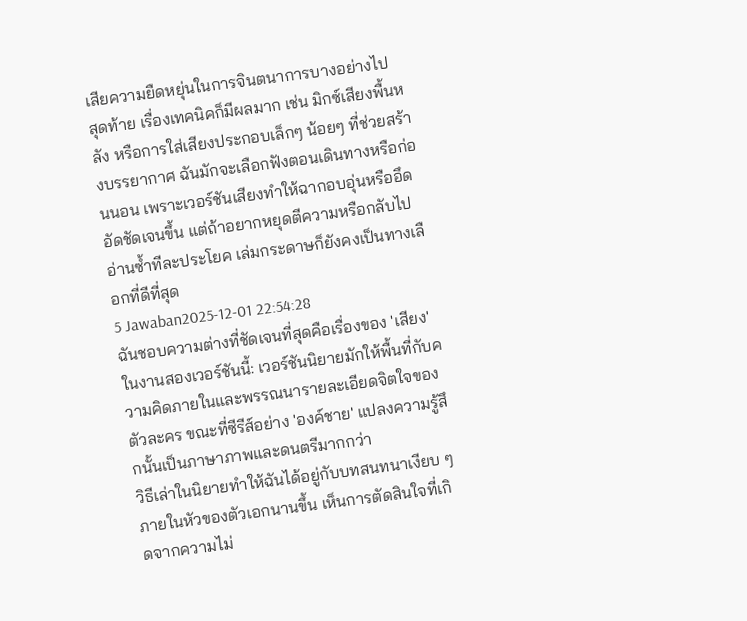เสียความยืดหยุ่นในการจินตนาการบางอย่างไป
สุดท้าย เรื่องเทคนิคก็มีผลมาก เช่น มิกซ์เสียงพื้นหลัง หรือการใส่เสียงประกอบเล็กๆ น้อยๆ ที่ช่วยสร้างบรรยากาศ ฉันมักจะเลือกฟังตอนเดินทางหรือก่อนนอน เพราะเวอร์ชันเสียงทำให้ฉากอบอุ่นหรืออึดอัดชัดเจนขึ้น แต่ถ้าอยากหยุดตีความหรือกลับไปอ่านซ้ำทีละประโยค เล่มกระดาษก็ยังคงเป็นทางเลือกที่ดีที่สุด
5 Jawaban2025-12-01 22:54:28
ฉันชอบความต่างที่ชัดเจนที่สุดคือเรื่องของ 'เสียง' ในงานสองเวอร์ชันนี้: เวอร์ชันนิยายมักให้พื้นที่กับความคิดภายในและพรรณนารายละเอียดจิตใจของตัวละคร ขณะที่ซีรีส์อย่าง 'องค์ชาย' แปลงความรู้สึกนั้นเป็นภาษาภาพและดนตรีมากกว่า
วิธีเล่าในนิยายทำให้ฉันได้อยู่กับบทสนทนาเงียบ ๆ ภายในหัวของตัวเอกนานขึ้น เห็นการตัดสินใจที่เกิดจากความไม่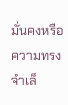มั่นคงหรือความทรงจำเล็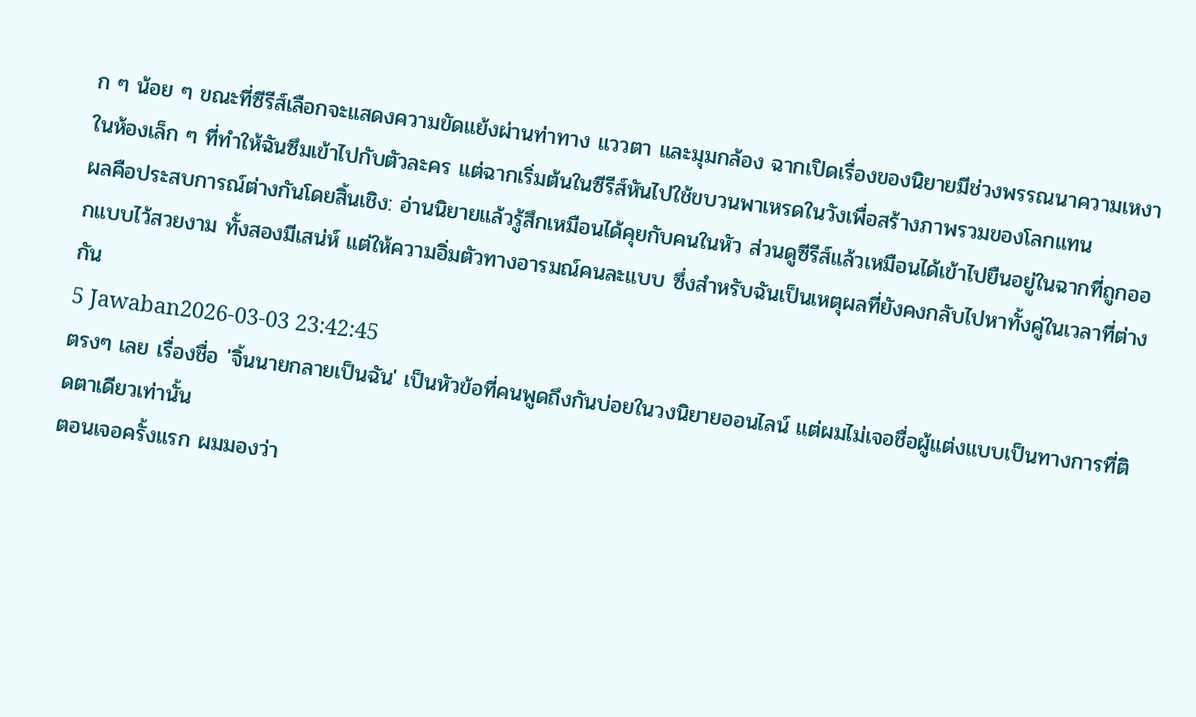ก ๆ น้อย ๆ ขณะที่ซีรีส์เลือกจะแสดงความขัดแย้งผ่านท่าทาง แววตา และมุมกล้อง ฉากเปิดเรื่องของนิยายมีช่วงพรรณนาความเหงาในห้องเล็ก ๆ ที่ทำให้ฉันซึมเข้าไปกับตัวละคร แต่ฉากเริ่มต้นในซีรีส์หันไปใช้ขบวนพาเหรดในวังเพื่อสร้างภาพรวมของโลกแทน
ผลคือประสบการณ์ต่างกันโดยสิ้นเชิง: อ่านนิยายแล้วรู้สึกเหมือนได้คุยกับคนในหัว ส่วนดูซีรีส์แล้วเหมือนได้เข้าไปยืนอยู่ในฉากที่ถูกออกแบบไว้สวยงาม ทั้งสองมีเสน่ห์ แต่ให้ความอิ่มตัวทางอารมณ์คนละแบบ ซึ่งสำหรับฉันเป็นเหตุผลที่ยังคงกลับไปหาทั้งคู่ในเวลาที่ต่างกัน
5 Jawaban2026-03-03 23:42:45
ตรงๆ เลย เรื่องชื่อ 'จิ้นนายกลายเป็นฉัน' เป็นหัวข้อที่คนพูดถึงกันบ่อยในวงนิยายออนไลน์ แต่ผมไม่เจอชื่อผู้แต่งแบบเป็นทางการที่ติดตาเดียวเท่านั้น
ตอนเจอครั้งแรก ผมมองว่า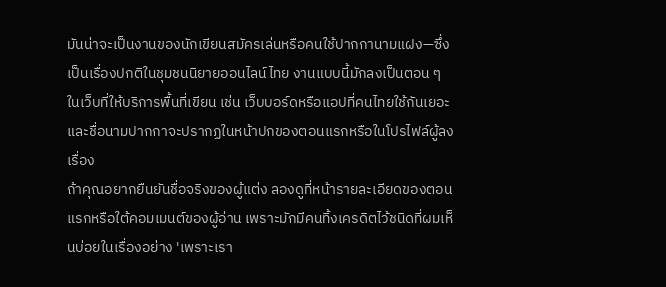มันน่าจะเป็นงานของนักเขียนสมัครเล่นหรือคนใช้ปากกานามแฝง—ซึ่งเป็นเรื่องปกติในชุมชนนิยายออนไลน์ไทย งานแบบนี้มักลงเป็นตอน ๆ ในเว็บที่ให้บริการพื้นที่เขียน เช่น เว็บบอร์ดหรือแอปที่คนไทยใช้กันเยอะ และชื่อนามปากกาจะปรากฏในหน้าปกของตอนแรกหรือในโปรไฟล์ผู้ลงเรื่อง
ถ้าคุณอยากยืนยันชื่อจริงของผู้แต่ง ลองดูที่หน้ารายละเอียดของตอนแรกหรือใต้คอมเมนต์ของผู้อ่าน เพราะมักมีคนทิ้งเครดิตไว้ชนิดที่ผมเห็นบ่อยในเรื่องอย่าง 'เพราะเรา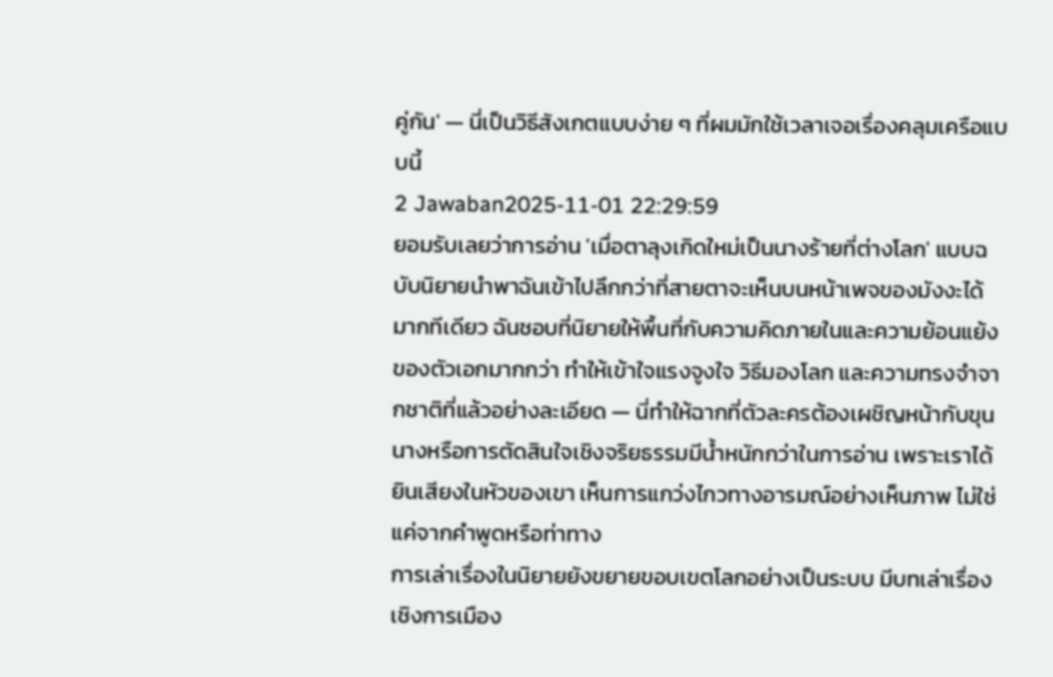คู่กัน' — นี่เป็นวิธีสังเกตแบบง่าย ๆ ที่ผมมักใช้เวลาเจอเรื่องคลุมเครือแบบนี้
2 Jawaban2025-11-01 22:29:59
ยอมรับเลยว่าการอ่าน 'เมื่อตาลุงเกิดใหม่เป็นนางร้ายที่ต่างโลก' แบบฉบับนิยายนำพาฉันเข้าไปลึกกว่าที่สายตาจะเห็นบนหน้าเพจของมังงะได้มากทีเดียว ฉันชอบที่นิยายให้พื้นที่กับความคิดภายในและความย้อนแย้งของตัวเอกมากกว่า ทำให้เข้าใจแรงจูงใจ วิธีมองโลก และความทรงจำจากชาติที่แล้วอย่างละเอียด — นี่ทำให้ฉากที่ตัวละครต้องเผชิญหน้ากับขุนนางหรือการตัดสินใจเชิงจริยธรรมมีน้ำหนักกว่าในการอ่าน เพราะเราได้ยินเสียงในหัวของเขา เห็นการแกว่งไกวทางอารมณ์อย่างเห็นภาพ ไม่ใช่แค่จากคำพูดหรือท่าทาง
การเล่าเรื่องในนิยายยังขยายขอบเขตโลกอย่างเป็นระบบ มีบทเล่าเรื่องเชิงการเมือง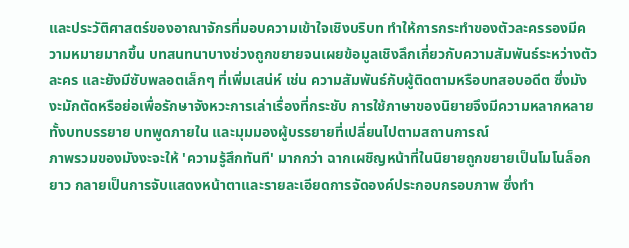และประวัติศาสตร์ของอาณาจักรที่มอบความเข้าใจเชิงบริบท ทำให้การกระทำของตัวละครรองมีความหมายมากขึ้น บทสนทนาบางช่วงถูกขยายจนเผยข้อมูลเชิงลึกเกี่ยวกับความสัมพันธ์ระหว่างตัวละคร และยังมีซับพลอตเล็กๆ ที่เพิ่มเสน่ห์ เช่น ความสัมพันธ์กับผู้ติดตามหรือบทสอบอดีต ซึ่งมังงะมักตัดหรือย่อเพื่อรักษาจังหวะการเล่าเรื่องที่กระชับ การใช้ภาษาของนิยายจึงมีความหลากหลาย ทั้งบทบรรยาย บทพูดภายใน และมุมมองผู้บรรยายที่เปลี่ยนไปตามสถานการณ์
ภาพรวมของมังงะจะให้ 'ความรู้สึกทันที' มากกว่า ฉากเผชิญหน้าที่ในนิยายถูกขยายเป็นโมโนล็อกยาว กลายเป็นการจับแสดงหน้าตาและรายละเอียดการจัดองค์ประกอบกรอบภาพ ซึ่งทำ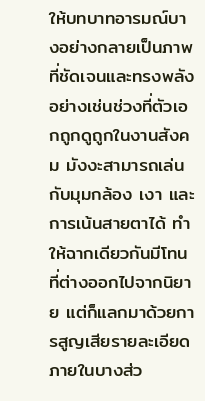ให้บทบาทอารมณ์บางอย่างกลายเป็นภาพที่ชัดเจนและทรงพลัง อย่างเช่นช่วงที่ตัวเอกถูกดูถูกในงานสังคม มังงะสามารถเล่นกับมุมกล้อง เงา และการเน้นสายตาได้ ทำให้ฉากเดียวกันมีโทนที่ต่างออกไปจากนิยาย แต่ก็แลกมาด้วยการสูญเสียรายละเอียดภายในบางส่ว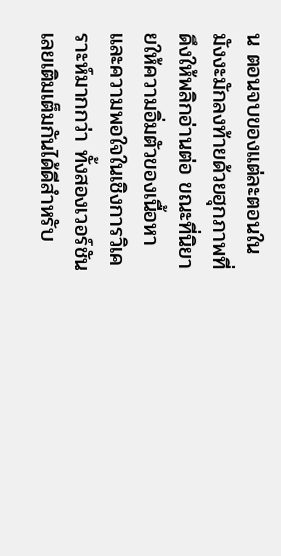น ตอนจบของแต่ละตอนในมังงะมักลงท้ายด้วยฮุกภาพที่ดึงให้พลิกอ่านต่อ ขณะที่นิยายให้ความอิ่มตัวของเนื้อหาและความพอใจในเชิงการวิเคราะห์มากกว่า ทั้งสองเวอร์ชันเลยเติมเต็มกันได้ดีสำหรับ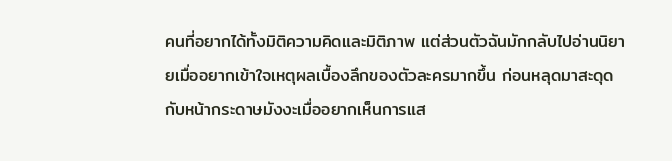คนที่อยากได้ทั้งมิติความคิดและมิติภาพ แต่ส่วนตัวฉันมักกลับไปอ่านนิยายเมื่ออยากเข้าใจเหตุผลเบื้องลึกของตัวละครมากขึ้น ก่อนหลุดมาสะดุดกับหน้ากระดาษมังงะเมื่ออยากเห็นการแส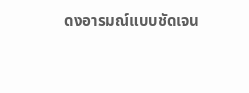ดงอารมณ์แบบชัดเจน